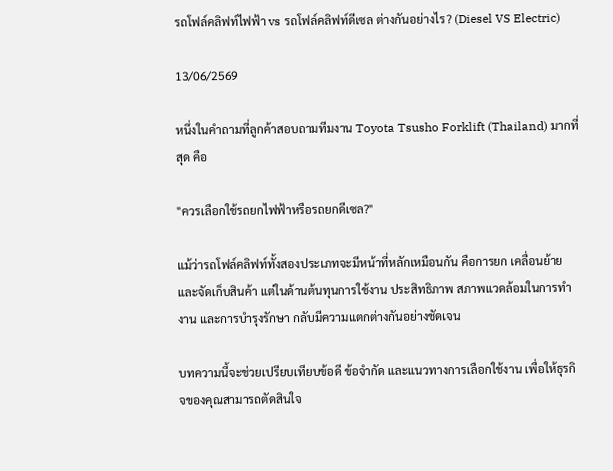รถโฟล์คลิฟท์ไฟฟ้า vs รถโฟล์คลิฟท์ดีเซล ต่างกันอย่างไร? (Diesel VS Electric)

13/06/2569

หนึ่งในคำถามที่ลูกค้าสอบถามทีมงาน Toyota Tsusho Forklift (Thailand) มากที่สุด คือ

"ควรเลือกใช้รถยกไฟฟ้าหรือรถยกดีเซล?"

แม้ว่ารถโฟล์คลิฟท์ทั้งสองประเภทจะมีหน้าที่หลักเหมือนกัน คือการยก เคลื่อนย้าย และจัดเก็บสินค้า แต่ในด้านต้นทุนการใช้งาน ประสิทธิภาพ สภาพแวดล้อมในการทำงาน และการบำรุงรักษา กลับมีความแตกต่างกันอย่างชัดเจน

บทความนี้จะช่วยเปรียบเทียบข้อดี ข้อจำกัด และแนวทางการเลือกใช้งาน เพื่อให้ธุรกิจของคุณสามารถตัดสินใจ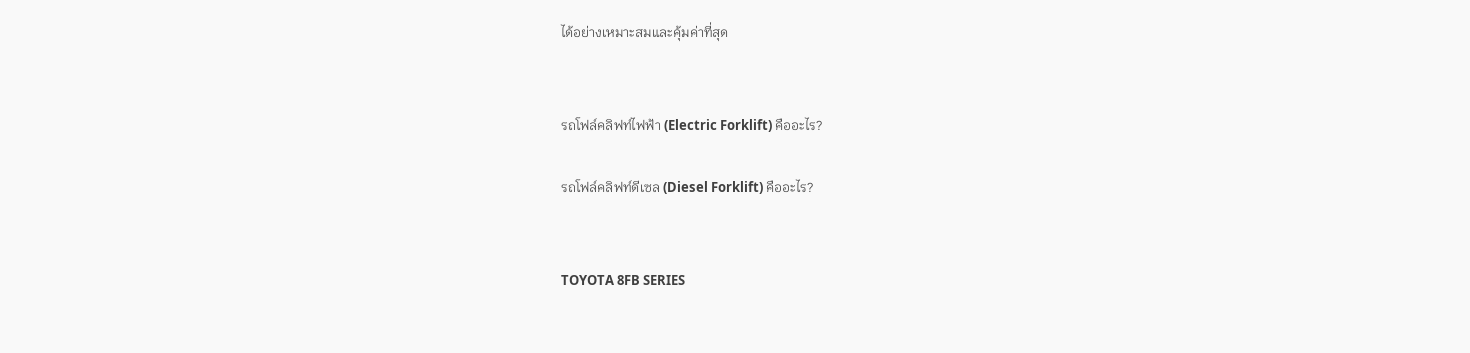ได้อย่างเหมาะสมและคุ้มค่าที่สุด


รถโฟล์คลิฟท์ไฟฟ้า (Electric Forklift) คืออะไร?

รถโฟล์คลิฟท์ดีเซล (Diesel Forklift) คืออะไร?


TOYOTA 8FB SERIES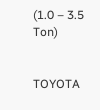(1.0 – 3.5 Ton)


TOYOTA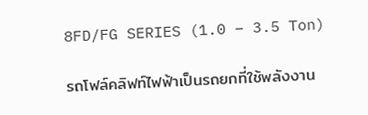8FD/FG SERIES (1.0 – 3.5 Ton)

รถโฟล์คลิฟท์ไฟฟ้าเป็นรถยกที่ใช้พลังงาน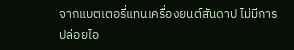จากแบตเตอรี่แทนเครื่องยนต์สันดาป ไม่มีการปล่อยไอ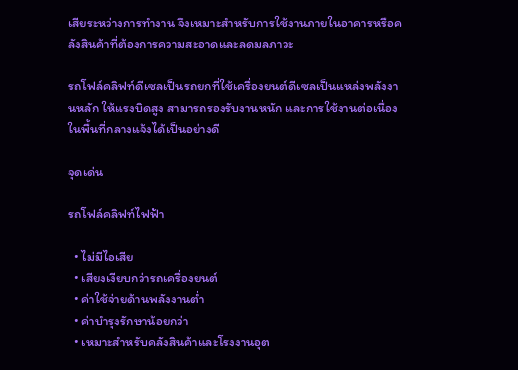เสียระหว่างการทำงาน จึงเหมาะสำหรับการใช้งานภายในอาคารหรือคลังสินค้าที่ต้องการความสะอาดและลดมลภาวะ

รถโฟล์คลิฟท์ดีเซลเป็นรถยกที่ใช้เครื่องยนต์ดีเซลเป็นแหล่งพลังงานหลัก ให้แรงบิดสูง สามารถรองรับงานหนัก และการใช้งานต่อเนื่องในพื้นที่กลางแจ้งได้เป็นอย่างดี

จุดเด่น

รถโฟล์คลิฟท์ไฟฟ้า

  • ไม่มีไอเสีย
  • เสียงเงียบกว่ารถเครื่องยนต์
  • ค่าใช้จ่ายด้านพลังงานต่ำ
  • ค่าบำรุงรักษาน้อยกว่า
  • เหมาะสำหรับคลังสินค้าและโรงงานอุต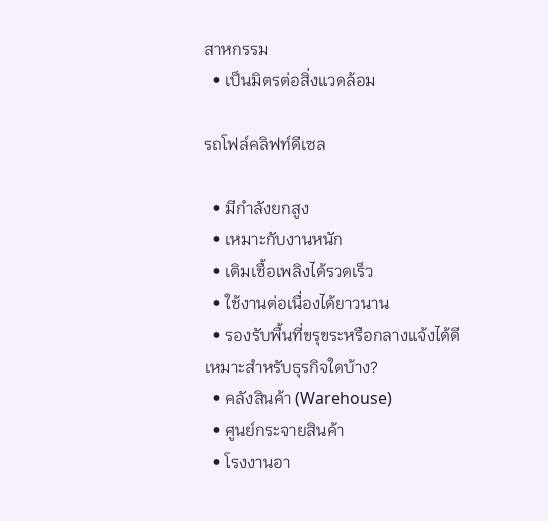สาหกรรม
  • เป็นมิตรต่อสิ่งแวดล้อม

รถโฟล์คลิฟท์ดีเซล

  • มีกำลังยกสูง
  • เหมาะกับงานหนัก
  • เติมเชื้อเพลิงได้รวดเร็ว
  • ใช้งานต่อเนื่องได้ยาวนาน
  • รองรับพื้นที่ขรุขระหรือกลางแจ้งได้ดี
เหมาะสำหรับธุรกิจใดบ้าง?
  • คลังสินค้า (Warehouse)
  • ศูนย์กระจายสินค้า
  • โรงงานอา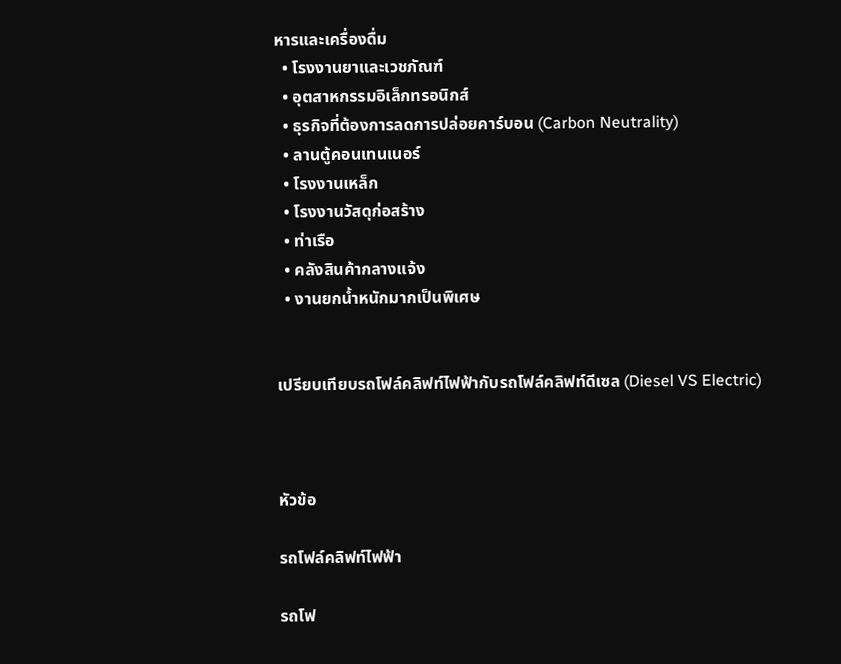หารและเครื่องดื่ม
  • โรงงานยาและเวชภัณฑ์
  • อุตสาหกรรมอิเล็กทรอนิกส์
  • ธุรกิจที่ต้องการลดการปล่อยคาร์บอน (Carbon Neutrality)
  • ลานตู้คอนเทนเนอร์
  • โรงงานเหล็ก
  • โรงงานวัสดุก่อสร้าง
  • ท่าเรือ
  • คลังสินค้ากลางแจ้ง
  • งานยกน้ำหนักมากเป็นพิเศษ


เปรียบเทียบรถโฟล์คลิฟท์ไฟฟ้ากับรถโฟล์คลิฟท์ดีเซล (Diesel VS Electric)



หัวข้อ

รถโฟล์คลิฟท์ไฟฟ้า

รถโฟ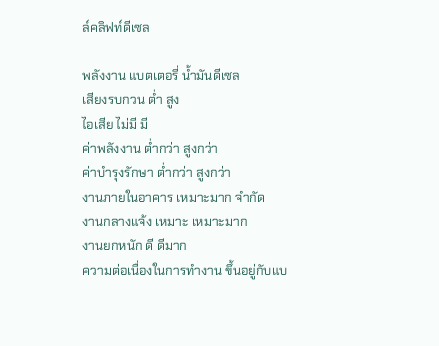ล์คลิฟท์ดีเซล

พลังงาน แบตเตอรี่ น้ำมันดีเซล
เสียงรบกวน ต่ำ สูง
ไอเสีย ไม่มี มี
ค่าพลังงาน ต่ำกว่า สูงกว่า
ค่าบำรุงรักษา ต่ำกว่า สูงกว่า
งานภายในอาคาร เหมาะมาก จำกัด
งานกลางแจ้ง เหมาะ เหมาะมาก
งานยกหนัก ดี ดีมาก
ความต่อเนื่องในการทำงาน ขึ้นอยู่กับแบ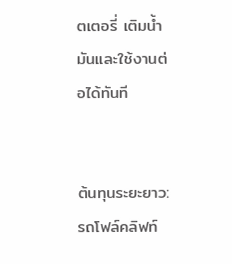ตเตอรี่ เติมน้ำมันและใช้งานต่อได้ทันที


ต้นทุนระยะยาว: รถโฟล์คลิฟท์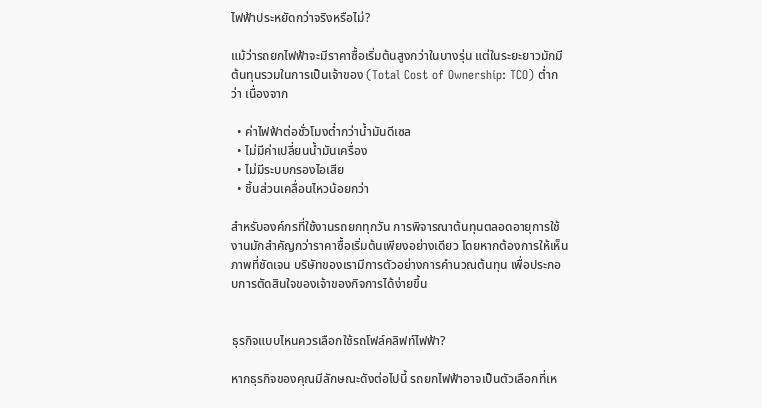ไฟฟ้าประหยัดกว่าจริงหรือไม่?

แม้ว่ารถยกไฟฟ้าจะมีราคาซื้อเริ่มต้นสูงกว่าในบางรุ่น แต่ในระยะยาวมักมีต้นทุนรวมในการเป็นเจ้าของ (Total Cost of Ownership: TCO) ต่ำกว่า เนื่องจาก

  • ค่าไฟฟ้าต่อชั่วโมงต่ำกว่าน้ำมันดีเซล
  • ไม่มีค่าเปลี่ยนน้ำมันเครื่อง
  • ไม่มีระบบกรองไอเสีย
  • ชิ้นส่วนเคลื่อนไหวน้อยกว่า

สำหรับองค์กรที่ใช้งานรถยกทุกวัน การพิจารณาต้นทุนตลอดอายุการใช้งานมักสำคัญกว่าราคาซื้อเริ่มต้นเพียงอย่างเดียว โดยหากต้องการให้เห็นภาพที่ชัดเจน บริษัทของเรามีการตัวอย่างการคำนวณต้นทุน เพื่อประกอบการตัดสินใจของเจ้าของกิจการได้ง่ายขึ้น


ธุรกิจแบบไหนควรเลือกใช้รถโฟล์คลิฟท์ไฟฟ้า?

หากธุรกิจของคุณมีลักษณะดังต่อไปนี้ รถยกไฟฟ้าอาจเป็นตัวเลือกที่เห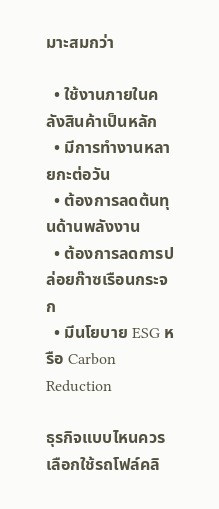มาะสมกว่า

  • ใช้งานภายในคลังสินค้าเป็นหลัก
  • มีการทำงานหลายกะต่อวัน
  • ต้องการลดต้นทุนด้านพลังงาน
  • ต้องการลดการปล่อยก๊าซเรือนกระจก
  • มีนโยบาย ESG หรือ Carbon Reduction

ธุรกิจแบบไหนควรเลือกใช้รถโฟล์คลิ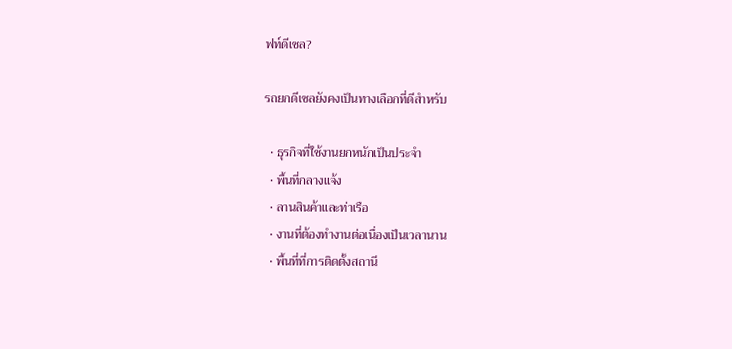ฟท์ดีเซล?

รถยกดีเซลยังคงเป็นทางเลือกที่ดีสำหรับ

  • ธุรกิจที่ใช้งานยกหนักเป็นประจำ
  • พื้นที่กลางแจ้ง
  • ลานสินค้าและท่าเรือ
  • งานที่ต้องทำงานต่อเนื่องเป็นเวลานาน
  • พื้นที่ที่การติดตั้งสถานี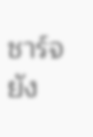ชาร์จยัง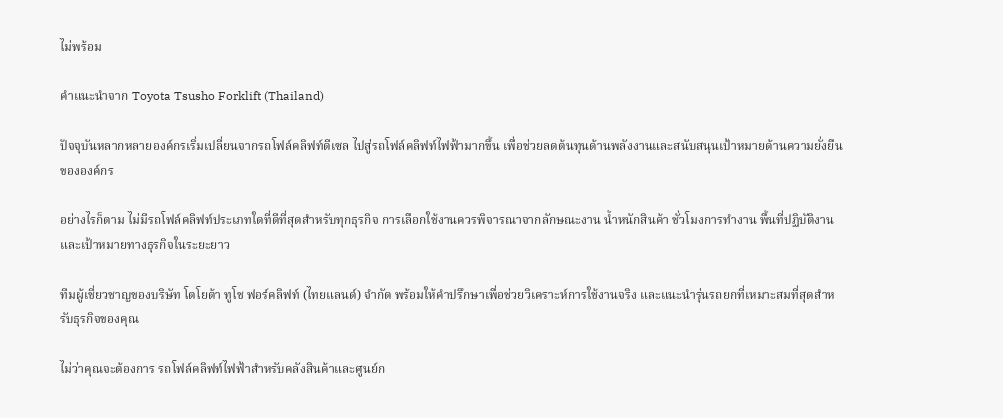ไม่พร้อม

คำแนะนำจาก Toyota Tsusho Forklift (Thailand)

ปัจจุบันหลากหลายองค์กรเริ่มเปลี่ยนจากรถโฟล์คลิฟท์ดีเซล ไปสู่รถโฟล์คลิฟท์ไฟฟ้ามากขึ้น เพื่อช่วยลดต้นทุนด้านพลังงานและสนับสนุนเป้าหมายด้านความยั่งยืนขององค์กร

อย่างไรก็ตาม ไม่มีรถโฟล์คลิฟท์ประเภทใดที่ดีที่สุดสำหรับทุกธุรกิจ การเลือกใช้งานควรพิจารณาจากลักษณะงาน น้ำหนักสินค้า ชั่วโมงการทำงาน พื้นที่ปฏิบัติงาน และเป้าหมายทางธุรกิจในระยะยาว

ทีมผู้เชี่ยวชาญของบริษัท โตโยต้า ทูโช ฟอร์คลิฟท์ (ไทยแลนด์) จำกัด พร้อมให้คำปรึกษาเพื่อช่วยวิเคราะห์การใช้งานจริง และแนะนำรุ่นรถยกที่เหมาะสมที่สุดสำหรับธุรกิจของคุณ

ไม่ว่าคุณจะต้องการ รถโฟล์คลิฟท์ไฟฟ้าสำหรับคลังสินค้าและศูนย์ก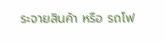ระจายสินค้า หรือ รถโฟ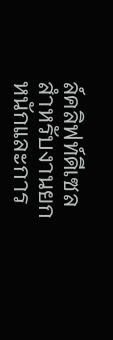ล์คลิฟท์ดีเซลสำหรับงานยกหนักและการ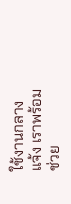ใช้งานกลางแจ้ง เราพร้อมช่วย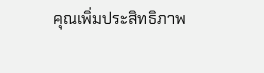คุณเพิ่มประสิทธิภาพ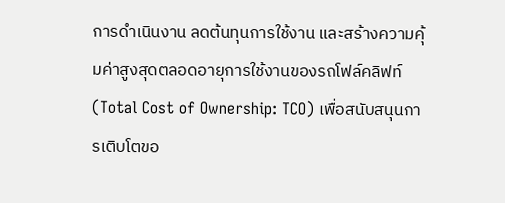การดำเนินงาน ลดต้นทุนการใช้งาน และสร้างความคุ้มค่าสูงสุดตลอดอายุการใช้งานของรถโฟล์คลิฟท์ (Total Cost of Ownership: TCO) เพื่อสนับสนุนการเติบโตขอ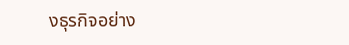งธุรกิจอย่าง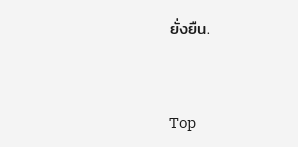ยั่งยืน.


Top